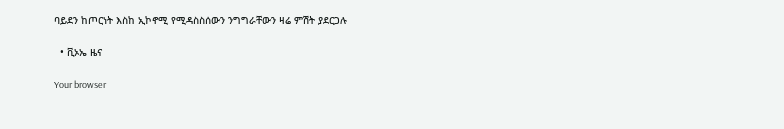ባይደን ከጦርነት እስከ ኢኮኖሚ የሚዳስስሰውን ንግግራቸውን ዛሬ ምሽት ያደርጋሉ

  • ቪኦኤ ዜና

Your browser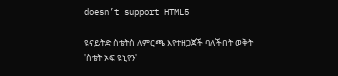doesn’t support HTML5

ዩናይትድ ስቴትስ ለምርጫ እየተዘጋጀች ባለችበት ወቅት 'ስቴት ኦፍ ዩኒየን'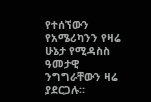የተሰኘውን የአሜሪካንን የዛሬ ሁኔታ የሚዳስስ ዓመታዊ ንግግራቸውን ዛሬ ያደርጋሉ።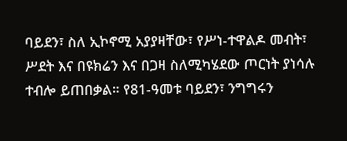ባይደን፣ ስለ ኢኮኖሚ አያያዛቸው፣ የሥነ-ተዋልዶ መብት፣ ሥደት እና በዩክሬን እና በጋዛ ስለሚካሄደው ጦርነት ያነሳሉ ተብሎ ይጠበቃል። የ81-ዓመቱ ባይደን፣ ንግግሩን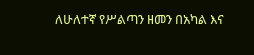ለሁለተኛ የሥልጣን ዘመን በአካል እና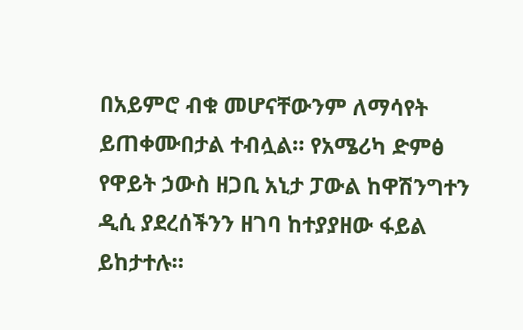በአይምሮ ብቁ መሆናቸውንም ለማሳየት ይጠቀሙበታል ተብሏል። የአሜሪካ ድምፅ የዋይት ኃውስ ዘጋቢ አኒታ ፓውል ከዋሽንግተን ዲሲ ያደረሰችንን ዘገባ ከተያያዘው ፋይል ይከታተሉ።